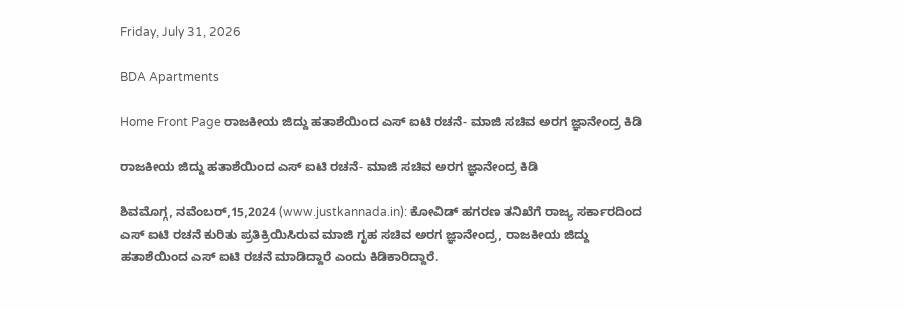Friday, July 31, 2026

BDA Apartments

Home Front Page ರಾಜಕೀಯ ಜಿದ್ದು ಹತಾಶೆಯಿಂದ ಎಸ್ ಐಟಿ ರಚನೆ- ಮಾಜಿ ಸಚಿವ ಅರಗ ಜ್ಞಾನೇಂದ್ರ ಕಿಡಿ

ರಾಜಕೀಯ ಜಿದ್ದು ಹತಾಶೆಯಿಂದ ಎಸ್ ಐಟಿ ರಚನೆ- ಮಾಜಿ ಸಚಿವ ಅರಗ ಜ್ಞಾನೇಂದ್ರ ಕಿಡಿ

ಶಿವಮೊಗ್ಗ, ನವೆಂಬರ್,15,2024 (www.justkannada.in): ಕೋವಿಡ್ ಹಗರಣ ತನಿಖೆಗೆ ರಾಜ್ಯ ಸರ್ಕಾರದಿಂದ ಎಸ್ ಐಟಿ ರಚನೆ ಕುರಿತು ಪ್ರತಿಕ್ರಿಯಿಸಿರುವ ಮಾಜಿ ಗೃಹ ಸಚಿವ ಅರಗ ಜ್ಞಾನೇಂದ್ರ, ರಾಜಕೀಯ ಜಿದ್ದು ಹತಾಶೆಯಿಂದ ಎಸ್ ಐಟಿ ರಚನೆ ಮಾಡಿದ್ದಾರೆ ಎಂದು ಕಿಡಿಕಾರಿದ್ದಾರೆ.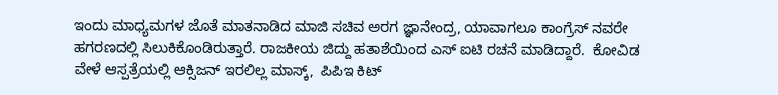ಇಂದು ಮಾಧ್ಯಮಗಳ ಜೊತೆ ಮಾತನಾಡಿದ ಮಾಜಿ ಸಚಿವ ಅರಗ ಜ್ಞಾನೇಂದ್ರ, ಯಾವಾಗಲೂ ಕಾಂಗ್ರೆಸ್ ನವರೇ ಹಗರಣದಲ್ಲಿ ಸಿಲುಕಿಕೊಂಡಿರುತ್ತಾರೆ. ರಾಜಕೀಯ ಜಿದ್ದು ಹತಾಶೆಯಿಂದ ಎಸ್ ಐಟಿ ರಚನೆ ಮಾಡಿದ್ದಾರೆ.  ಕೋವಿಡ ವೇಳೆ ಆಸ್ಪತ್ರೆಯಲ್ಲಿ ಆಕ್ಸಿಜನ್ ಇರಲಿಲ್ಲ ಮಾಸ್ಕ್,  ಪಿಪಿಇ ಕಿಟ್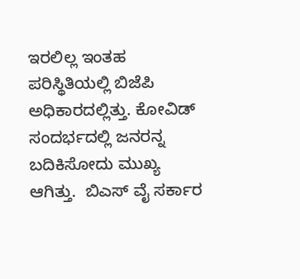ಇರಲಿಲ್ಲ ಇಂತಹ  ಪರಿಸ್ಥಿತಿಯಲ್ಲಿ ಬಿಜೆಪಿ ಅಧಿಕಾರದಲ್ಲಿತ್ತು. ಕೋವಿಡ್ ಸಂದರ್ಭದಲ್ಲಿ ಜನರನ್ನ ಬದಿಕಿಸೋದು ಮುಖ್ಯ ಆಗಿತ್ತು.  ಬಿಎಸ್ ವೈ ಸರ್ಕಾರ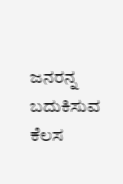ಜನರನ್ನ ಬದುಕಿಸುವ ಕೆಲಸ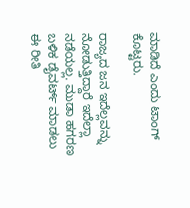ಮಾಡಿದೆ ಎಂದು ಟಾಂಗ್ ಕೊಟ್ಟರು.

ರಾಜ್ಯದ ಜನ ಇದೆಲ್ಲವನ್ನು ನೋಡುತ್ತಿದ್ದಾರೆ ಇದೆಲ್ಲಾ ನಡೆಯಲ್ಲ. ಮುಡಾ ಹಗರಣ ಬಳಿಕ ಡೈವರ್ಟ್ ಮಾಡಲು ಈ ರೀತಿ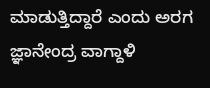ಮಾಡುತ್ತಿದ್ದಾರೆ ಎಂದು ಅರಗ ಜ್ಞಾನೇಂದ್ರ ವಾಗ್ದಾಳಿ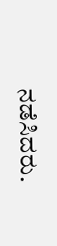ನಡೆಸಿದರು.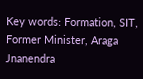Key words: Formation, SIT, Former Minister, Araga Jnanendra